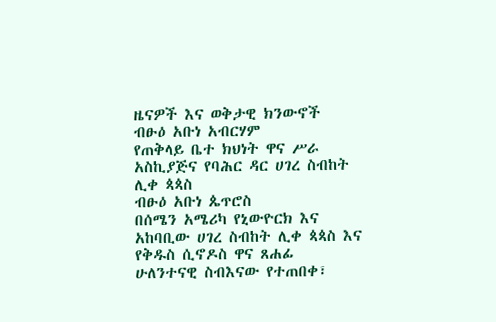ዜናዎች እና ወቅታዊ ክንውኖች
ብፁዕ አቡነ አብርሃም
የጠቅላይ ቤተ ክህነት ዋና ሥራ አስኪያጅና የባሕር ዳር ሀገረ ስብከት ሊቀ ጳጳስ
ብፁዕ አቡነ ጴጥሮስ
በሰሜን አሜሪካ የኒውዮርክ እና አከባቢው ሀገረ ስብከት ሊቀ ጳጳስ እና የቅዱስ ሲኖዶስ ዋና ጸሐፊ
ሁለንተናዊ ስብእናው የተጠበቀ፣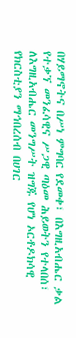በሃይማኖትና በሥነ ምግባር የደመቀ፣ በእግዚአብሔር ቃል የተቃኘ መንፈሳዊና ሥጋዊ ጣዕመ ሕይወትን የተላበሰ፣ ለእግዚአብሔር መንግሥት ዝግጁ የሆነ ኦርቶዶክሳዊ የክርስቲያን ማኅበረሰብ በሀገር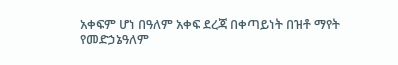አቀፍም ሆነ በዓለም አቀፍ ደረጃ በቀጣይነት በዝቶ ማየት
የመድኃኔዓለም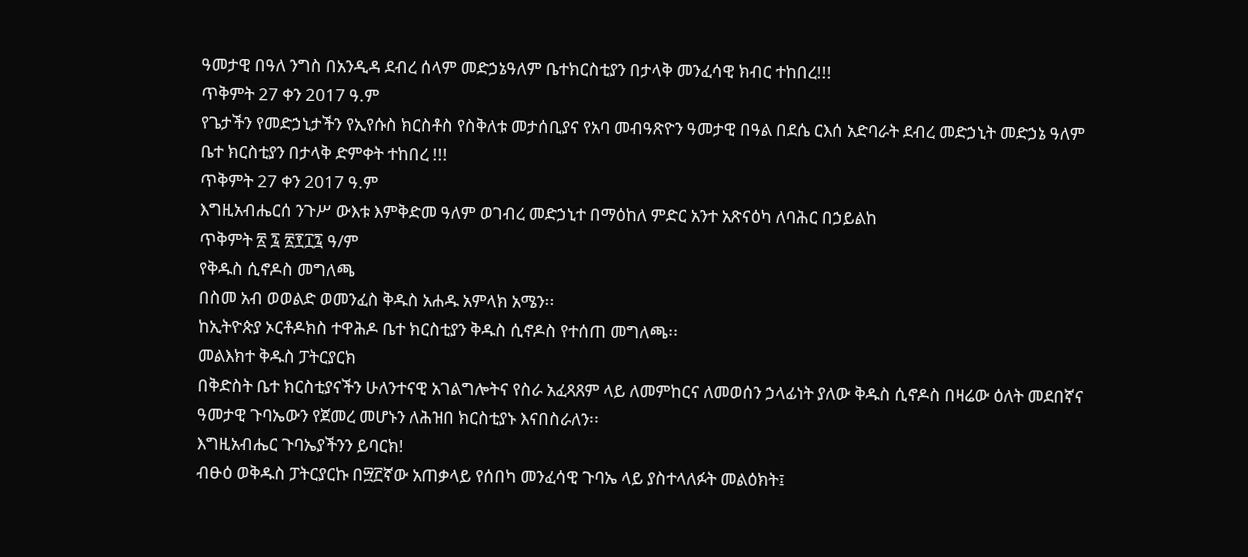ዓመታዊ በዓለ ንግስ በአንዲዳ ደብረ ሰላም መድኃኔዓለም ቤተክርስቲያን በታላቅ መንፈሳዊ ክብር ተከበረ!!!
ጥቅምት 27 ቀን 2017 ዓ.ም
የጌታችን የመድኃኒታችን የኢየሱስ ክርስቶስ የስቅለቱ መታሰቢያና የአባ መብዓጽዮን ዓመታዊ በዓል በደሴ ርእሰ አድባራት ደብረ መድኃኒት መድኃኔ ዓለም ቤተ ክርስቲያን በታላቅ ድምቀት ተከበረ !!!
ጥቅምት 27 ቀን 2017 ዓ.ም
እግዚአብሔርሰ ንጉሥ ውእቱ እምቅድመ ዓለም ወገብረ መድኃኒተ በማዕከለ ምድር አንተ አጽናዕካ ለባሕር በኃይልከ
ጥቅምት ፳ ፯ ፳፻፲፯ ዓ/ም
የቅዱስ ሲኖዶስ መግለጫ
በስመ አብ ወወልድ ወመንፈስ ቅዱስ አሐዱ አምላክ አሜን፡፡
ከኢትዮጵያ ኦርቶዶክስ ተዋሕዶ ቤተ ክርስቲያን ቅዱስ ሲኖዶስ የተሰጠ መግለጫ፡፡
መልእክተ ቅዱስ ፓትርያርክ
በቅድስት ቤተ ክርስቲያናችን ሁለንተናዊ አገልግሎትና የስራ አፈጻጸም ላይ ለመምከርና ለመወሰን ኃላፊነት ያለው ቅዱስ ሲኖዶስ በዛሬው ዕለት መደበኛና ዓመታዊ ጉባኤውን የጀመረ መሆኑን ለሕዝበ ክርስቲያኑ እናበስራለን፡፡
እግዚአብሔር ጉባኤያችንን ይባርክ!
ብፁዕ ወቅዱስ ፓትርያርኩ በ፵፫ኛው አጠቃላይ የሰበካ መንፈሳዊ ጉባኤ ላይ ያስተላለፉት መልዕክት፤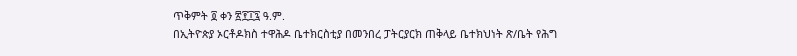ጥቅምት ፬ ቀን ፳፻፲፯ ዓ.ም.
በኢትዮጵያ ኦርቶዶክስ ተዋሕዶ ቤተክርስቲያ በመንበረ ፓትርያርክ ጠቅላይ ቤተክህነት ጽ/ቤት የሕግ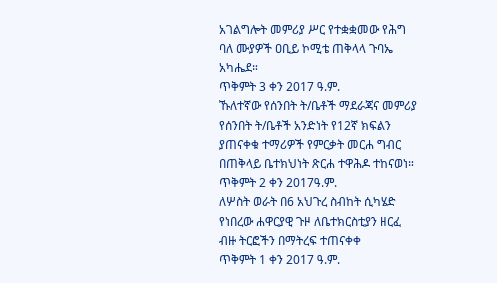አገልግሎት መምሪያ ሥር የተቋቋመው የሕግ ባለ ሙያዎች ዐቢይ ኮሚቴ ጠቅላላ ጉባኤ አካሔደ።
ጥቅምት 3 ቀን 2017 ዓ.ም.
ኹለተኛው የሰንበት ት/ቤቶች ማደራጃና መምሪያ የሰንበት ት/ቤቶች አንድነት የ12ኛ ክፍልን ያጠናቀቁ ተማሪዎች የምርቃት መርሐ ግብር በጠቅላይ ቤተክህነት ጽርሐ ተዋሕዶ ተከናወነ።
ጥቅምት 2 ቀን 2017ዓ.ም.
ለሦስት ወራት በ6 አህጉረ ስብከት ሲካሄድ የነበረው ሐዋርያዊ ጉዞ ለቤተክርስቲያን ዘርፈ ብዙ ትርፎችን በማትረፍ ተጠናቀቀ
ጥቅምት 1 ቀን 2017 ዓ.ም.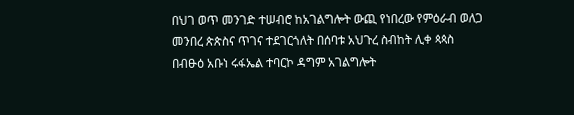በህገ ወጥ መንገድ ተሠብሮ ከአገልግሎት ውጪ የነበረው የምዕራብ ወለጋ መንበረ ጵጵስና ጥገና ተደገርጎለት በሰባቱ አህጉረ ስብከት ሊቀ ጳጳስ በብፁዕ አቡነ ሩፋኤል ተባርኮ ዳግም አገልግሎት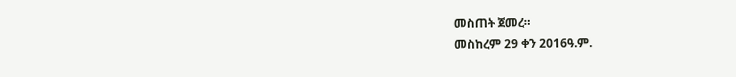መስጠት ጀመረ።
መስከረም 29 ቀን 2016ዓ.ም.